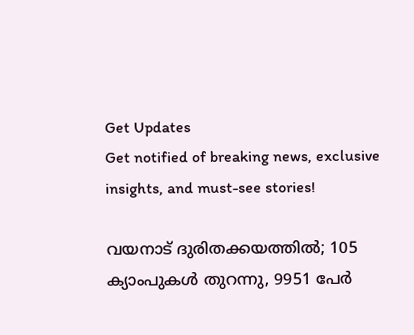Get Updates
Get notified of breaking news, exclusive insights, and must-see stories!

വയനാട് ദുരിതക്കയത്തിൽ; 105 ക്യാംപുകൾ തുറന്നു, 9951 പേർ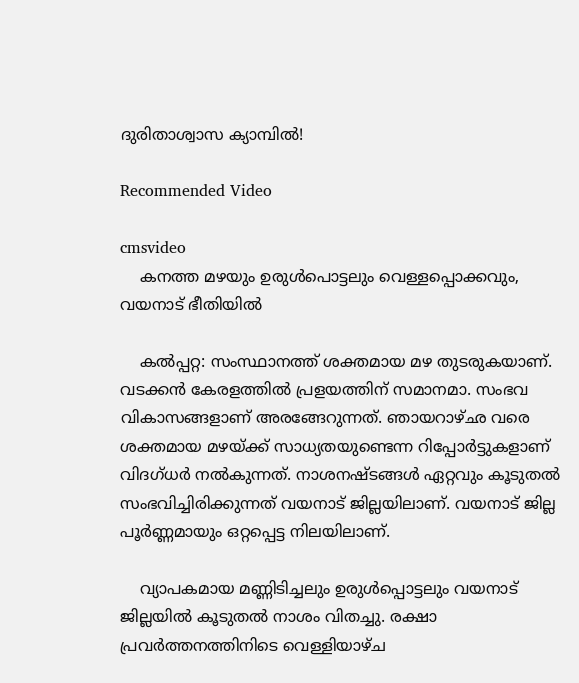ദുരിതാശ്വാസ ക്യാമ്പിൽ!

Recommended Video

cmsvideo
    കനത്ത മഴയും ഉരുള്‍പൊട്ടലും വെള്ളപ്പൊക്കവും, വയനാട് ഭീതിയില്‍

    കൽപ്പറ്റ: സംസ്ഥാനത്ത് ശക്തമായ മഴ തുടരുകയാണ്. വടക്കൻ കേരളത്തിൽ പ്രളയത്തിന് സമാനമാ. സംഭവ വികാസങ്ങളാണ് അരങ്ങേറുന്നത്. ഞായറാഴ്ഛ വരെ ശക്തമായ മഴയ്ക്ക് സാധ്യതയുണ്ടെന്ന റിപ്പോർട്ടുകളാണ് വിദഗ്ധർ നൽകുന്നത്. നാശനഷ്ടങ്ങൾ ഏറ്റവും കൂടുതൽ സംഭവിച്ചിരിക്കുന്നത് വയനാട് ജില്ലയിലാണ്. വയനാട് ജില്ല പൂർണ്ണമായും ഒറ്റപ്പെട്ട നിലയിലാണ്.

    വ്യാപകമായ മണ്ണിടിച്ചലും ഉരുൾപ്പൊട്ടലും വയനാട് ജില്ലയിൽ കൂടുതൽ നാശം വിതച്ചു. രക്ഷാ പ്രവർത്തനത്തിനിടെ വെള്ളിയാഴ്ച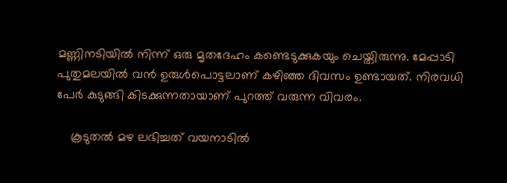മണ്ണിനടിയിൽ നിന്ന് ഒരു മൃതദേഹം കണ്ടെടുക്കുകയും ചെയ്തിരുന്നു. മേപ്പാടി പുതുമലയിൽ വൻ ഉരുൾപൊട്ടലാണ് കഴിഞ്ഞ ദിവസം ഉണ്ടായത്. നിരവധി പേർ കുടുങ്ങി കിടക്കുന്നതായാണ് പുറത്ത് വരുന്ന വിവരം.

    കൂടുതൽ മഴ ലഭിച്ചത് വയനാടിൽ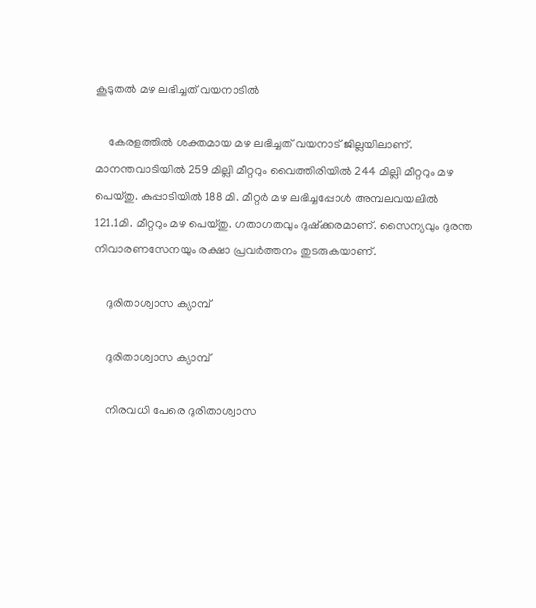കൂടുതൽ മഴ ലഭിച്ചത് വയനാടിൽ

    കേരളത്തിൽ ശക്തമായ മഴ ലഭിച്ചത് വയനാട് ജില്ലയിലാണ്. മാനന്തവാടിയില്‍ 259 മില്ലി മീറ്ററും വൈത്തിരിയില്‍ 244 മില്ലി മീറ്ററും മഴ പെയ്തു. കുപ്പാടിയില്‍ 188 മി. മീറ്റര്‍ മഴ ലഭിച്ചപ്പോള്‍ അമ്പലവയലില്‍ 121.1മി. മീറ്ററും മഴ പെയ്തു. ഗതാഗതവും ദുഷ്ക്കരമാണ്. സൈന്യവും ദുരന്ത നിവാരണസേനയും രക്ഷാ പ്രവർത്തനം തുടരുകയാണ്.

    ദുരിതാശ്വാസ ക്യാമ്പ്

    ദുരിതാശ്വാസ ക്യാമ്പ്

    നിരവധി പേരെ ദുരിതാശ്വാസ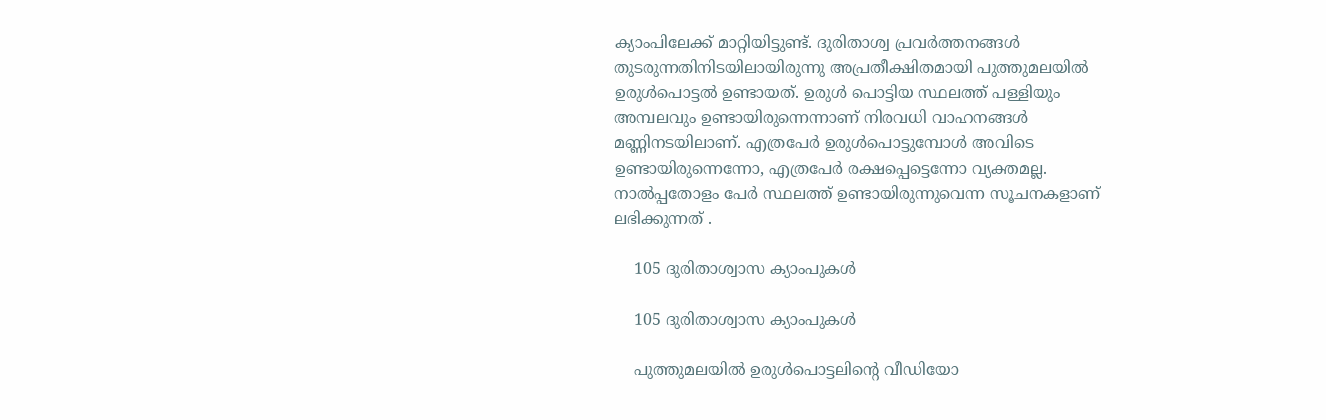ക്യാംപിലേക്ക് മാറ്റിയിട്ടുണ്ട്. ദുരിതാശ്വ പ്രവർത്തനങ്ങൾ തുടരുന്നതിനിടയിലായിരുന്നു അപ്രതീക്ഷിതമായി പുത്തുമലയിൽ ഉരുൾപൊട്ടൽ ഉണ്ടായത്. ഉരുൾ പൊട്ടിയ സ്ഥലത്ത് പള്ളിയും അമ്പലവും ഉണ്ടായിരുന്നെന്നാണ് നിരവധി വാഹനങ്ങൾ മണ്ണിനടയിലാണ്. എത്രപേർ ഉരുൾപൊട്ടുമ്പോൾ അവിടെ ഉണ്ടായിരുന്നെന്നോ, എത്രപേർ രക്ഷപ്പെട്ടെന്നോ വ്യക്തമല്ല. നാൽപ്പതോളം പേർ‌ സ്ഥലത്ത് ഉണ്ടായിരുന്നുവെന്ന സൂചനകളാണ് ലഭിക്കുന്നത് .

    105 ദുരിതാശ്വാസ ക്യാംപുകൾ

    105 ദുരിതാശ്വാസ ക്യാംപുകൾ

    പുത്തുമലയിൽ ഉരുൾപൊട്ടലിന്റെ വീഡിയോ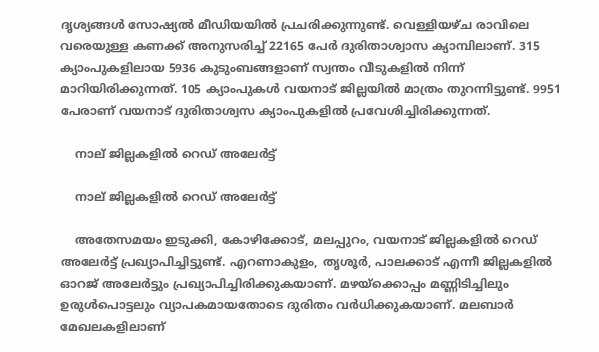ദൃശ്യങ്ങൾ സോഷ്യൽ മീഡിയയിൽ പ്രചരിക്കുന്നുണ്ട്. വെള്ളിയഴ്ച രാവിലെ വരെയുള്ള കണക്ക് അനുസരിച്ച് 22165 പേർ ദുരിതാശ്വാസ ക്യാമ്പിലാണ്. 315 ക്യാംപുകളിലായ 5936 കുടുംബങ്ങളാണ് സ്വന്തം വീടുകളിൽ നിന്ന് മാറിയിരിക്കുന്നത്. 105 ക്യാംപുകൾ വയനാട് ജില്ലയിൽ മാത്രം തുറന്നിട്ടുണ്ട്. 9951 പേരാണ് വയനാട് ദുരിതാശ്വസ ക്യാംപുകളിൽ പ്രവേശിച്ചിരിക്കുന്നത്.

    നാല് ജില്ലകളിൽ റെഡ് അലേർട്ട്

    നാല് ജില്ലകളിൽ റെഡ് അലേർട്ട്

    അതേസമയം ഇടുക്കി, കോഴിക്കോട്, മലപ്പുറം, വയനാട് ജില്ലകളിൽ റെഡ് അലേർട്ട് പ്രഖ്യാപിച്ചിട്ടുണ്ട്. എറണാകുളം, തൃശൂർ, പാലക്കാട് എന്നീ ജില്ലകളിൽ ഓറജ് അലേർട്ടും പ്രഖ്യാപിച്ചിരിക്കുകയാണ്. മഴയ്ക്കൊപ്പം മണ്ണിടിച്ചിലും ഉരുൾപൊട്ടലും വ്യാപകമായതോടെ ദുരിതം വർധിക്കുകയാണ്. മലബാർ മേഖലകളിലാണ്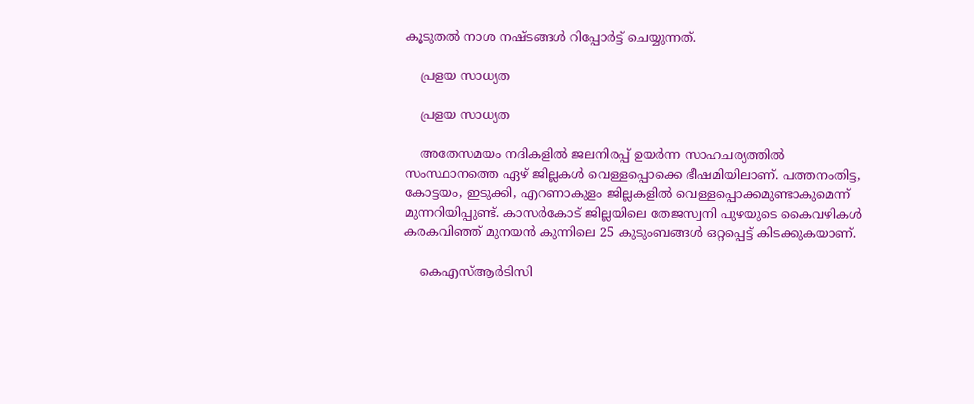കൂടുതൽ നാശ നഷ്ടങ്ങൾ റിപ്പോർട്ട് ചെയ്യുന്നത്.

    പ്രളയ സാധ്യത

    പ്രളയ സാധ്യത

    അതേസമയം നദികളിൽ ജലനിരപ്പ് ഉയർന്ന സാഹചര്യത്തിൽ സംസ്ഥാനത്തെ ഏഴ് ജില്ലകൾ വെള്ളപ്പൊക്കെ ഭീഷമിയിലാണ്. പത്തനംതിട്ട, കോട്ടയം, ഇടുക്കി, എറണാകുളം ജില്ലകളിൽ വെള്ളപ്പൊക്കമുണ്ടാകുമെന്ന് മുന്നറിയിപ്പുണ്ട്. കാസർകോട് ജില്ലയിലെ തേജസ്വനി പുഴയുടെ കൈവഴികൾ കരകവിഞ്ഞ് മുനയൻ കുന്നിലെ 25 കുടുംബങ്ങൾ ഒറ്റപ്പെട്ട് കിടക്കുകയാണ്.

    കെഎസ്ആർടിസി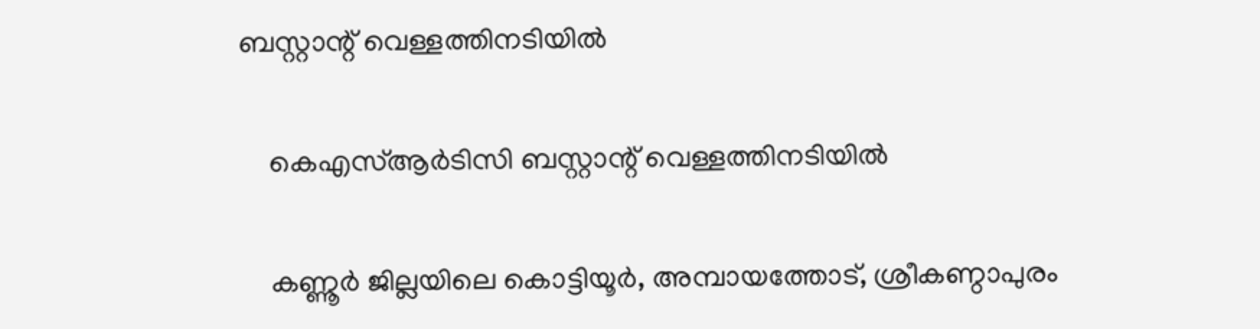ബസ്റ്റാന്റ് വെള്ളത്തിനടിയിൽ

    കെഎസ്ആർടിസി ബസ്റ്റാന്റ് വെള്ളത്തിനടിയിൽ

    കണ്ണൂർ ജില്ലയിലെ കൊട്ടിയൂർ, അമ്പായത്തോട്, ശ്രീകണ്ഠാപുരം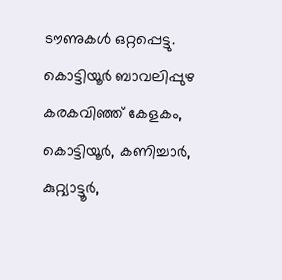ടൗണുകൾ ഒറ്റപ്പെട്ടു. കൊട്ടിയൂർ ബാവലിപ്പുഴ കരകവിഞ്ഞ് കേളകം, കൊട്ടിയൂർ, കണിച്ചാർ, കുറ്റ്യാട്ടൂർ,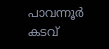പാവന്നൂർ കടവ്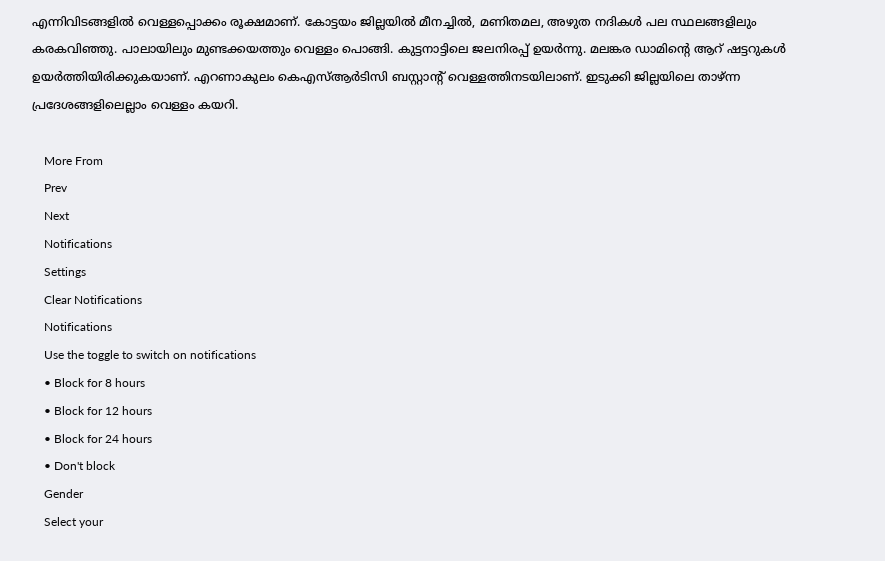എന്നിവിടങ്ങളിൽ വെള്ളപ്പൊക്കം രൂക്ഷമാണ്. കോട്ടയം ജില്ലയിൽ മീനച്ചിൽ, മണിതമല, അഴുത നദികൾ പല സ്ഥലങ്ങളിലും കരകവിഞ്ഞു. പാലായിലും മുണ്ടക്കയത്തും വെള്ളം പൊങ്ങി. കുട്ടനാട്ടിലെ ജലനിരപ്പ് ഉയർന്നു. മലങ്കര ഡാമിന്റെ ആറ് ഷട്ടറുകൾ ഉയർത്തിയിരിക്കുകയാണ്. എറണാകുലം കെഎസ്ആർടിസി ബസ്റ്റാന്റ് വെള്ളത്തിനടയിലാണ്. ഇടുക്കി ജില്ലയിലെ താഴ്ന്ന പ്രദേശങ്ങളിലെല്ലാം വെള്ളം കയറി.

    More From
    Prev
    Next
    Notifications
    Settings
    Clear Notifications
    Notifications
    Use the toggle to switch on notifications
    • Block for 8 hours
    • Block for 12 hours
    • Block for 24 hours
    • Don't block
    Gender
    Select your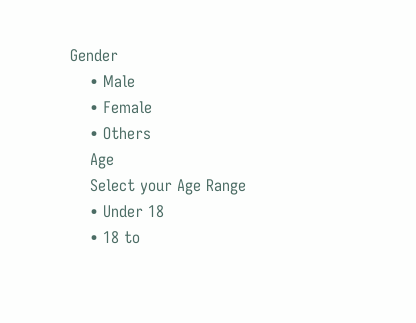Gender
    • Male
    • Female
    • Others
    Age
    Select your Age Range
    • Under 18
    • 18 to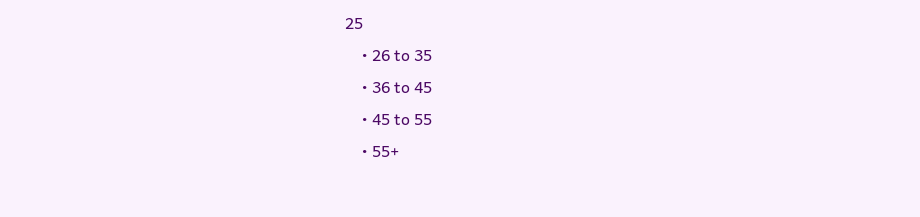25
    • 26 to 35
    • 36 to 45
    • 45 to 55
    • 55+